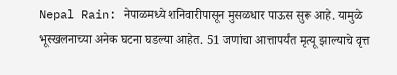Nepal Rain: नेपाळमध्ये शनिवारीपासून मुसळधार पाऊस सुरू आहे. यामुळे भूस्खलनाच्या अनेक घटना घडल्या आहेत. 51 जणांचा आत्तापर्यंत मृत्यू झाल्याचे वृत्त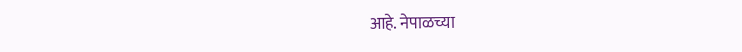आहे. नेपाळच्या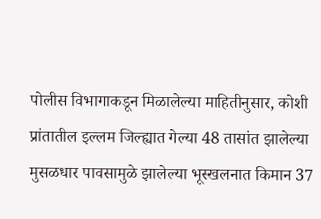पोलीस विभागाकडून मिळालेल्या माहितीनुसार, कोशी प्रांतातील इल्लम जिल्ह्यात गेल्या 48 तासांत झालेल्या मुसळधार पावसामुळे झालेल्या भूस्खलनात किमान 37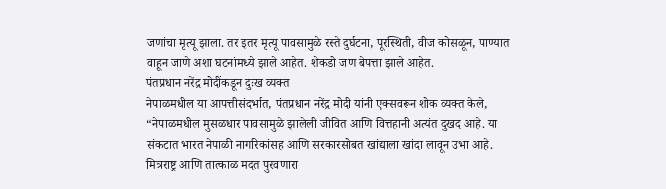जणांचा मृत्यू झाला. तर इतर मृत्यू पावसामुळे रस्ते दुर्घटना, पूरस्थिती, वीज कोसळून, पाण्यात वाहून जाणे अशा घटनांमध्ये झाले आहेत. शेकडो जण बेपत्ता झाले आहेत.
पंतप्रधान नरेंद्र मोदींकडून दुःख व्यक्त
नेपाळमधील या आपत्तीसंदर्भात, पंतप्रधान नरेंद्र मोदी यांनी एक्सवरून शोक व्यक्त केले, “नेपाळमधील मुसळधार पावसामुळे झालेली जीवित आणि वित्तहानी अत्यंत दुखद आहे. या संकटात भारत नेपाळी नागरिकांसह आणि सरकारसोबत खांद्याला खांदा लावून उभा आहे. मित्रराष्ट्र आणि तात्काळ मदत पुरवणारा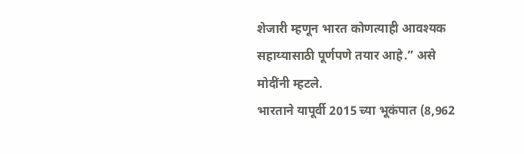शेजारी म्हणून भारत कोणत्याही आवश्यक सहाय्यासाठी पूर्णपणे तयार आहे.” असे मोदींनी म्हटले.
भारताने यापूर्वी 2015 च्या भूकंपात (8,962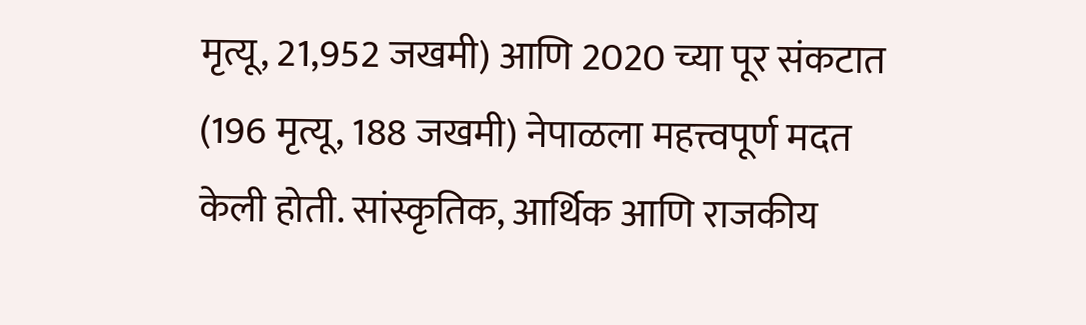मृत्यू, 21,952 जखमी) आणि 2020 च्या पूर संकटात (196 मृत्यू, 188 जखमी) नेपाळला महत्त्वपूर्ण मदत केली होती. सांस्कृतिक, आर्थिक आणि राजकीय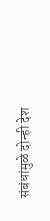संबंधांमुळे दोन्ही देश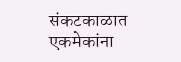संकटकाळात एकमेकांना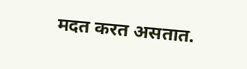मदत करत असतात.